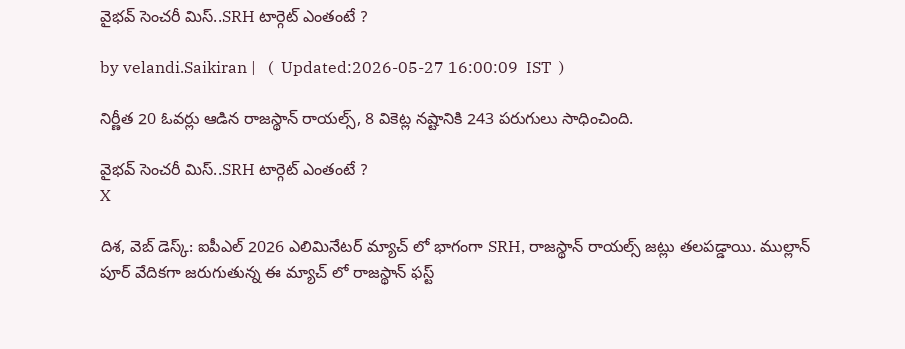వైభ‌వ్ సెంచ‌రీ మిస్‌..SRH టార్గెట్ ఎంతంటే ?

by velandi.Saikiran |   (  Updated:2026-05-27 16:00:09  IST  )

నిర్ణీత 20 ఓవర్లు ఆడిన రాజస్థాన్ రాయల్స్, 8 వికెట్ల నష్టానికి 243 పరుగులు సాధించింది.

వైభ‌వ్ సెంచ‌రీ మిస్‌..SRH టార్గెట్ ఎంతంటే ?
X

దిశ‌, వెబ్ డెస్క్: ఐపీఎల్ 2026 ఎలిమినేటర్ మ్యాచ్ లో భాగంగా SRH, రాజస్థాన్ రాయల్స్ జట్లు తలపడ్డాయి. ముల్లాన్ పూర్ వేదికగా జరుగుతున్న ఈ మ్యాచ్ లో రాజస్థాన్ ఫస్ట్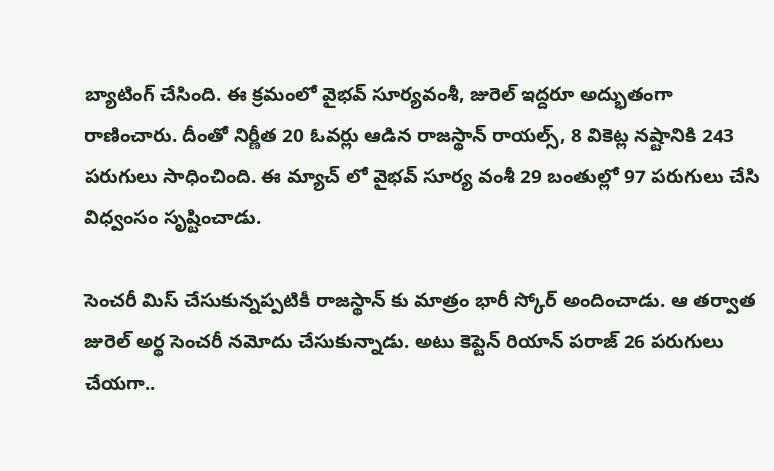బ్యాటింగ్ చేసింది. ఈ క్రమంలో వైభవ్ సూర్యవంశీ, జురెల్ ఇద్దరూ అద్భుతంగా రాణించారు. దీంతో నిర్ణీత 20 ఓవర్లు ఆడిన రాజస్థాన్ రాయల్స్, 8 వికెట్ల నష్టానికి 243 పరుగులు సాధించింది. ఈ మ్యాచ్ లో వైభవ్ సూర్య వంశీ 29 బంతుల్లో 97 పరుగులు చేసి విధ్వంసం సృష్టించాడు.

సెంచరీ మిస్ చేసుకున్నప్పటికీ రాజస్థాన్ కు మాత్రం భారీ స్కోర్ అందించాడు. ఆ తర్వాత జురెల్ అర్థ సెంచరీ నమోదు చేసుకున్నాడు. అటు కెప్టెన్ రియాన్ పరాజ్ 26 పరుగులు చేయగా..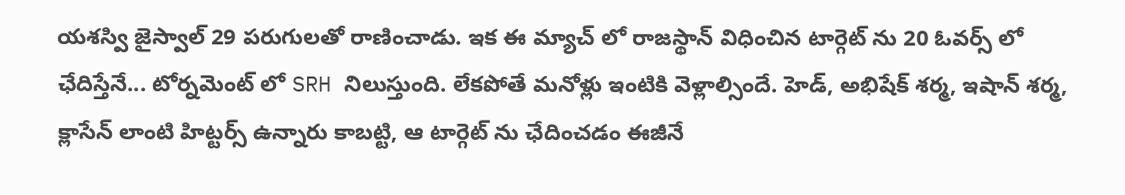యశస్వి జైస్వాల్ 29 పరుగులతో రాణించాడు. ఇక ఈ మ్యాచ్ లో రాజస్థాన్ విధించిన టార్గెట్ ను 20 ఓవర్స్ లో ఛేదిస్తేనే... టోర్నమెంట్ లో SRH నిలుస్తుంది. లేకపోతే మనోళ్లు ఇంటికి వెళ్లాల్సిందే. హెడ్, అభిషేక్ శర్మ, ఇషాన్ శర్మ, క్లాసేన్ లాంటి హిట్టర్స్ ఉన్నారు కాబట్టి, ఆ టార్గెట్ ను ఛేదించ‌డం ఈజీనే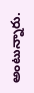అంటున్నారు.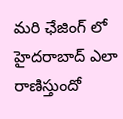మరి ఛేజింగ్ లో హైదరాబాద్ ఎలా రాణిస్తుందో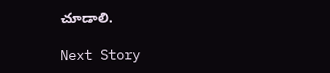చూడాలి.

Next Story